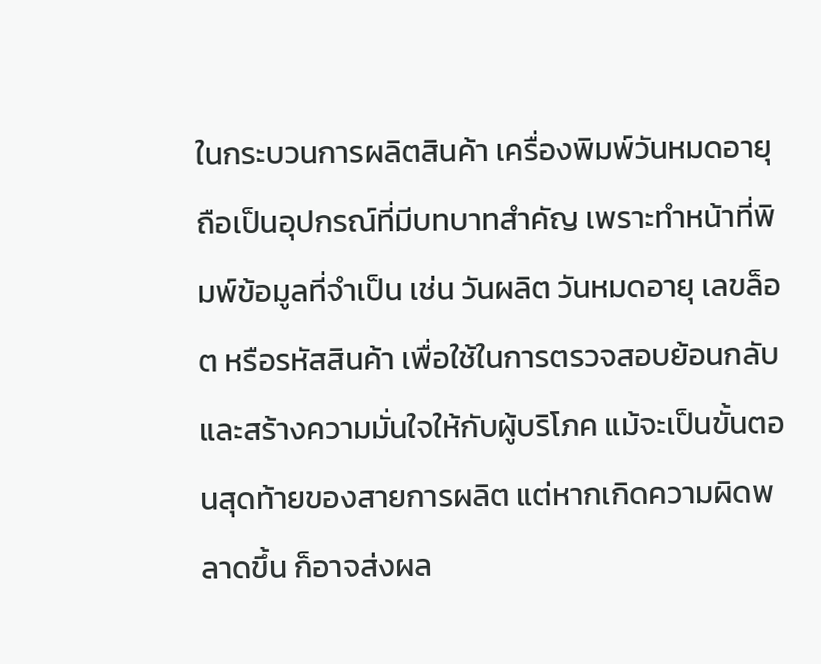ในกระบวนการผลิตสินค้า เครื่องพิมพ์วันหมดอายุถือเป็นอุปกรณ์ที่มีบทบาทสำคัญ เพราะทำหน้าที่พิมพ์ข้อมูลที่จำเป็น เช่น วันผลิต วันหมดอายุ เลขล็อต หรือรหัสสินค้า เพื่อใช้ในการตรวจสอบย้อนกลับและสร้างความมั่นใจให้กับผู้บริโภค แม้จะเป็นขั้นตอนสุดท้ายของสายการผลิต แต่หากเกิดความผิดพลาดขึ้น ก็อาจส่งผล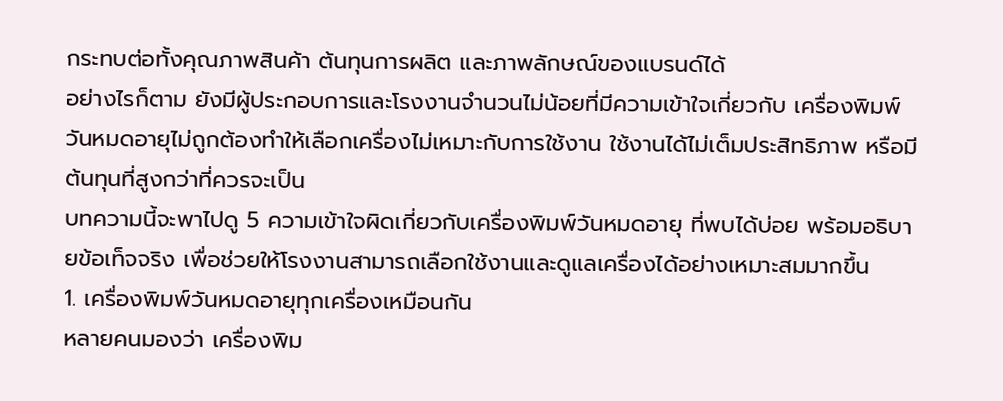กระทบต่อทั้งคุณภาพสินค้า ต้นทุนการผลิต และภาพลักษณ์ของแบรนด์ได้
อย่างไรก็ตาม ยังมีผู้ประกอบการและโรงงานจำนวนไม่น้อยที่มีความเข้าใจเกี่ยวกับ เครื่องพิมพ์วันหมดอายุไม่ถูกต้องทำให้เลือกเครื่องไม่เหมาะกับการใช้งาน ใช้งานได้ไม่เต็มประสิทธิภาพ หรือมีต้นทุนที่สูงกว่าที่ควรจะเป็น
บทความนี้จะพาไปดู 5 ความเข้าใจผิดเกี่ยวกับเครื่องพิมพ์วันหมดอายุ ที่พบได้บ่อย พร้อมอธิบายข้อเท็จจริง เพื่อช่วยให้โรงงานสามารถเลือกใช้งานและดูแลเครื่องได้อย่างเหมาะสมมากขึ้น
1. เครื่องพิมพ์วันหมดอายุทุกเครื่องเหมือนกัน
หลายคนมองว่า เครื่องพิม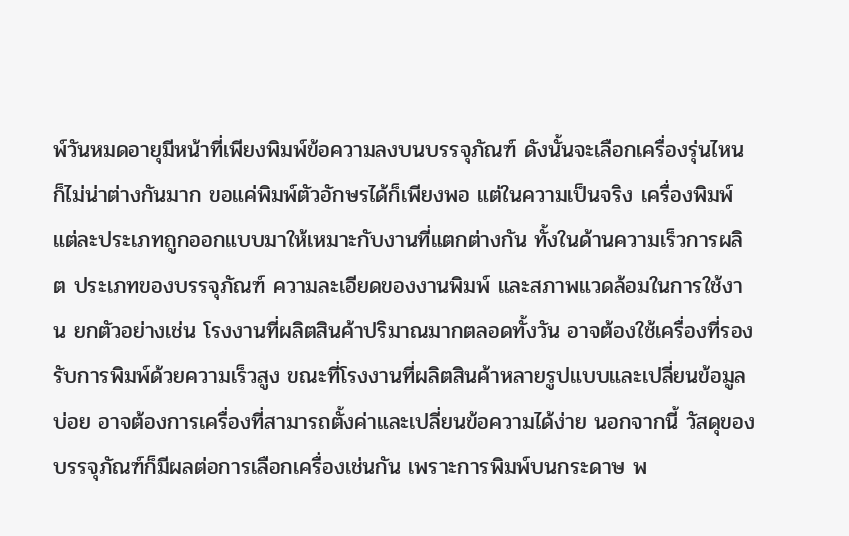พ์วันหมดอายุมีหน้าที่เพียงพิมพ์ข้อความลงบนบรรจุภัณฑ์ ดังนั้นจะเลือกเครื่องรุ่นไหนก็ไม่น่าต่างกันมาก ขอแค่พิมพ์ตัวอักษรได้ก็เพียงพอ แต่ในความเป็นจริง เครื่องพิมพ์แต่ละประเภทถูกออกแบบมาให้เหมาะกับงานที่แตกต่างกัน ทั้งในด้านความเร็วการผลิต ประเภทของบรรจุภัณฑ์ ความละเอียดของงานพิมพ์ และสภาพแวดล้อมในการใช้งาน ยกตัวอย่างเช่น โรงงานที่ผลิตสินค้าปริมาณมากตลอดทั้งวัน อาจต้องใช้เครื่องที่รองรับการพิมพ์ด้วยความเร็วสูง ขณะที่โรงงานที่ผลิตสินค้าหลายรูปแบบและเปลี่ยนข้อมูลบ่อย อาจต้องการเครื่องที่สามารถตั้งค่าและเปลี่ยนข้อความได้ง่าย นอกจากนี้ วัสดุของบรรจุภัณฑ์ก็มีผลต่อการเลือกเครื่องเช่นกัน เพราะการพิมพ์บนกระดาษ พ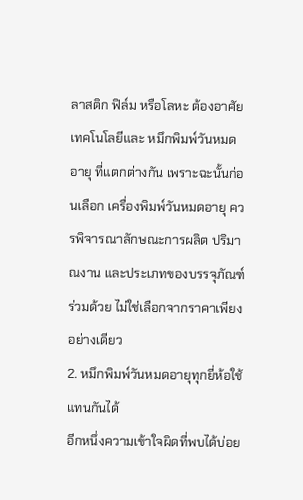ลาสติก ฟิล์ม หรือโลหะ ต้องอาศัยเทคโนโลยีและ หมึกพิมพ์วันหมดอายุ ที่แตกต่างกัน เพราะฉะนั้นก่อนเลือก เครื่องพิมพ์วันหมดอายุ ควรพิจารณาลักษณะการผลิต ปริมาณงาน และประเภทของบรรจุภัณฑ์ร่วมด้วย ไม่ใช่เลือกจากราคาเพียงอย่างเดียว
2. หมึกพิมพ์วันหมดอายุทุกยี่ห้อใช้แทนกันได้
อีกหนึ่งความเข้าใจผิดที่พบได้บ่อย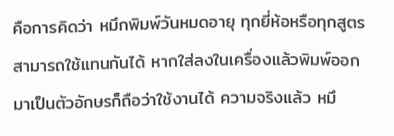คือการคิดว่า หมึกพิมพ์วันหมดอายุ ทุกยี่ห้อหรือทุกสูตรสามารถใช้แทนกันได้ หากใส่ลงในเครื่องแล้วพิมพ์ออกมาเป็นตัวอักษรก็ถือว่าใช้งานได้ ความจริงแล้ว หมึ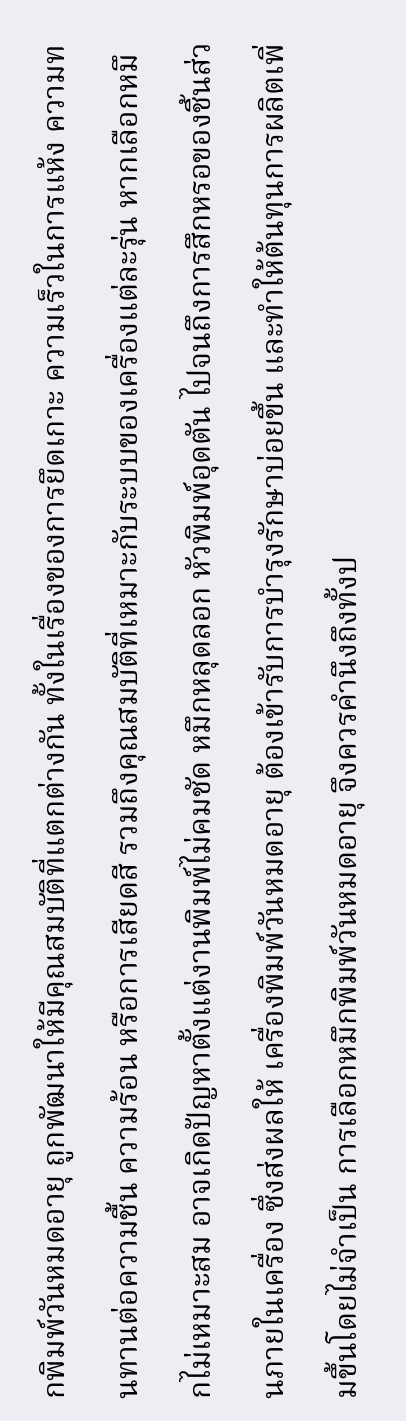กพิมพ์วันหมดอายุ ถูกพัฒนาให้มีคุณสมบัติที่แตกต่างกัน ทั้งในเรื่องของการยึดเกาะ ความเร็วในการแห้ง ความทนทานต่อความชื้น ความร้อน หรือการเสียดสี รวมถึงคุณสมบัติที่เหมาะกับระบบของเครื่องแต่ละรุ่น หากเลือกหมึกไม่เหมาะสม อาจเกิดปัญหาตั้งแต่งานพิมพ์ไม่คมชัด หมึกหลุดลอก หัวพิมพ์อุดตัน ไปจนถึงการสึกหรอของชิ้นส่วนภายในเครื่อง ซึ่งส่งผลให้ เครื่องพิมพ์วันหมดอายุ ต้องเข้ารับการบำรุงรักษาบ่อยขึ้น และทำให้ต้นทุนการผลิตเพิ่มขึ้นโดยไม่จำเป็น การเลือกหมึกพิมพ์วันหมดอายุ จึงควรคำนึงถึงทั้งป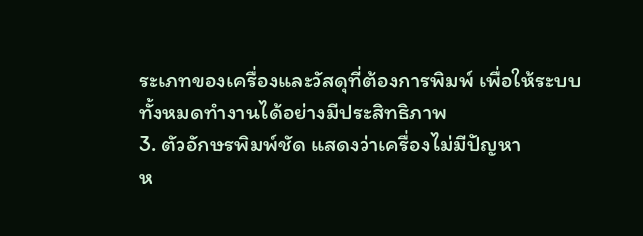ระเภทของเครื่องและวัสดุที่ต้องการพิมพ์ เพื่อให้ระบบทั้งหมดทำงานได้อย่างมีประสิทธิภาพ
3. ตัวอักษรพิมพ์ชัด แสดงว่าเครื่องไม่มีปัญหา
ห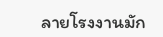ลายโรงงานมัก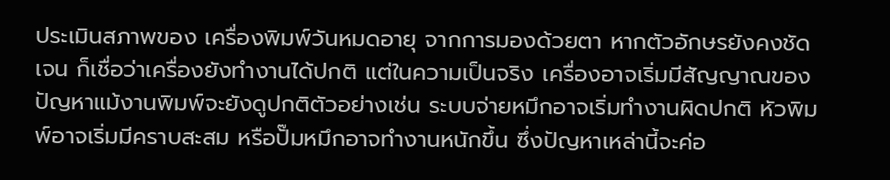ประเมินสภาพของ เครื่องพิมพ์วันหมดอายุ จากการมองด้วยตา หากตัวอักษรยังคงชัดเจน ก็เชื่อว่าเครื่องยังทำงานได้ปกติ แต่ในความเป็นจริง เครื่องอาจเริ่มมีสัญญาณของปัญหาแม้งานพิมพ์จะยังดูปกติตัวอย่างเช่น ระบบจ่ายหมึกอาจเริ่มทำงานผิดปกติ หัวพิมพ์อาจเริ่มมีคราบสะสม หรือปั๊มหมึกอาจทำงานหนักขึ้น ซึ่งปัญหาเหล่านี้จะค่อ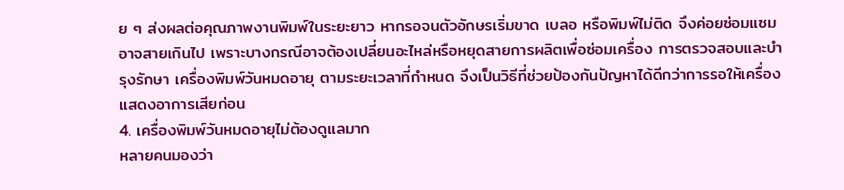ย ๆ ส่งผลต่อคุณภาพงานพิมพ์ในระยะยาว หากรอจนตัวอักษรเริ่มขาด เบลอ หรือพิมพ์ไม่ติด จึงค่อยซ่อมแซม อาจสายเกินไป เพราะบางกรณีอาจต้องเปลี่ยนอะไหล่หรือหยุดสายการผลิตเพื่อซ่อมเครื่อง การตรวจสอบและบำรุงรักษา เครื่องพิมพ์วันหมดอายุ ตามระยะเวลาที่กำหนด จึงเป็นวิธีที่ช่วยป้องกันปัญหาได้ดีกว่าการรอให้เครื่องแสดงอาการเสียก่อน
4. เครื่องพิมพ์วันหมดอายุไม่ต้องดูแลมาก
หลายคนมองว่า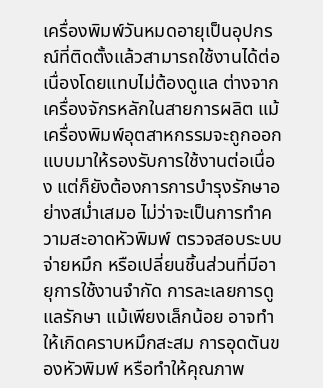เครื่องพิมพ์วันหมดอายุเป็นอุปกรณ์ที่ติดตั้งแล้วสามารถใช้งานได้ต่อเนื่องโดยแทบไม่ต้องดูแล ต่างจากเครื่องจักรหลักในสายการผลิต แม้เครื่องพิมพ์อุตสาหกรรมจะถูกออกแบบมาให้รองรับการใช้งานต่อเนื่อง แต่ก็ยังต้องการการบำรุงรักษาอย่างสม่ำเสมอ ไม่ว่าจะเป็นการทำความสะอาดหัวพิมพ์ ตรวจสอบระบบจ่ายหมึก หรือเปลี่ยนชิ้นส่วนที่มีอายุการใช้งานจำกัด การละเลยการดูแลรักษา แม้เพียงเล็กน้อย อาจทำให้เกิดคราบหมึกสะสม การอุดตันของหัวพิมพ์ หรือทำให้คุณภาพ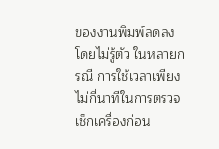ของงานพิมพ์ลดลงโดยไม่รู้ตัว ในหลายกรณี การใช้เวลาเพียงไม่กี่นาทีในการตรวจเช็กเครื่องก่อน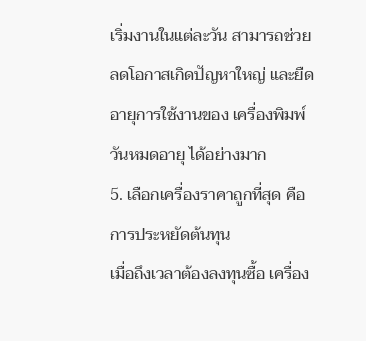เริ่มงานในแต่ละวัน สามารถช่วยลดโอกาสเกิดปัญหาใหญ่ และยืดอายุการใช้งานของ เครื่องพิมพ์วันหมดอายุ ได้อย่างมาก
5. เลือกเครื่องราคาถูกที่สุด คือการประหยัดต้นทุน
เมื่อถึงเวลาต้องลงทุนซื้อ เครื่อง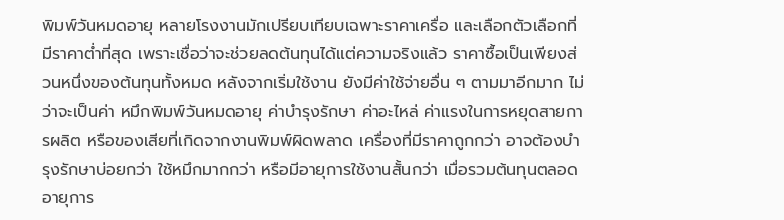พิมพ์วันหมดอายุ หลายโรงงานมักเปรียบเทียบเฉพาะราคาเครื่อ และเลือกตัวเลือกที่มีราคาต่ำที่สุด เพราะเชื่อว่าจะช่วยลดต้นทุนได้แต่ความจริงแล้ว ราคาซื้อเป็นเพียงส่วนหนึ่งของต้นทุนทั้งหมด หลังจากเริ่มใช้งาน ยังมีค่าใช้จ่ายอื่น ๆ ตามมาอีกมาก ไม่ว่าจะเป็นค่า หมึกพิมพ์วันหมดอายุ ค่าบำรุงรักษา ค่าอะไหล่ ค่าแรงในการหยุดสายการผลิต หรือของเสียที่เกิดจากงานพิมพ์ผิดพลาด เครื่องที่มีราคาถูกกว่า อาจต้องบำรุงรักษาบ่อยกว่า ใช้หมึกมากกว่า หรือมีอายุการใช้งานสั้นกว่า เมื่อรวมต้นทุนตลอดอายุการ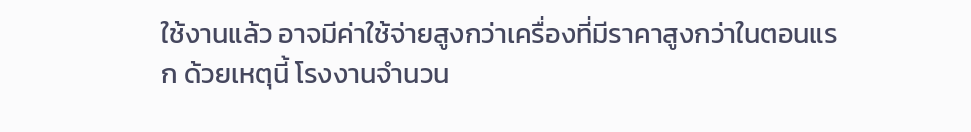ใช้งานแล้ว อาจมีค่าใช้จ่ายสูงกว่าเครื่องที่มีราคาสูงกว่าในตอนแรก ด้วยเหตุนี้ โรงงานจำนวน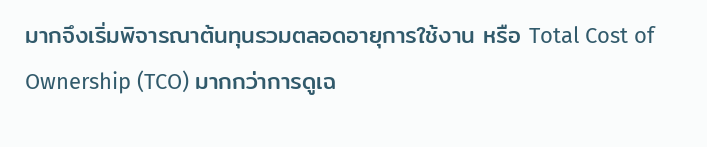มากจึงเริ่มพิจารณาต้นทุนรวมตลอดอายุการใช้งาน หรือ Total Cost of Ownership (TCO) มากกว่าการดูเฉ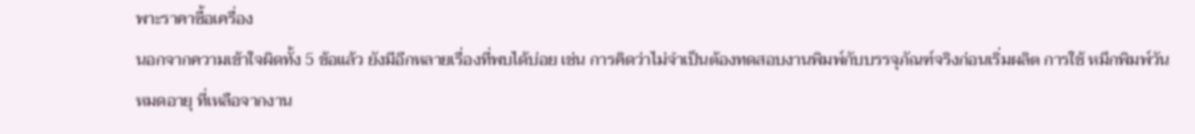พาะราคาซื้อเครื่อง
นอกจากความเข้าใจผิดทั้ง 5 ข้อแล้ว ยังมีอีกหลายเรื่องที่พบได้บ่อย เช่น การคิดว่าไม่จำเป็นต้องทดสอบงานพิมพ์กับบรรจุภัณฑ์จริงก่อนเริ่มผลิต การใช้ หมึกพิมพ์วันหมดอายุ ที่เหลือจากงาน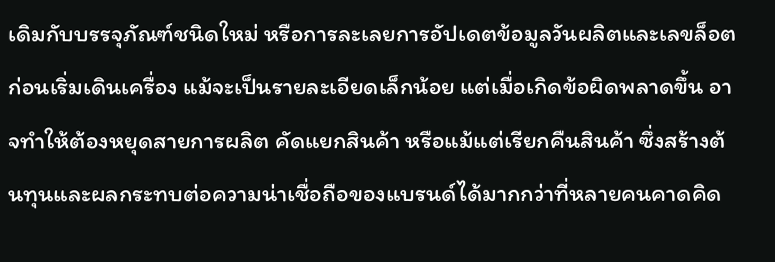เดิมกับบรรจุภัณฑ์ชนิดใหม่ หรือการละเลยการอัปเดตข้อมูลวันผลิตและเลขล็อตก่อนเริ่มเดินเครื่อง แม้จะเป็นรายละเอียดเล็กน้อย แต่เมื่อเกิดข้อผิดพลาดขึ้น อาจทำให้ต้องหยุดสายการผลิต คัดแยกสินค้า หรือแม้แต่เรียกคืนสินค้า ซึ่งสร้างต้นทุนและผลกระทบต่อความน่าเชื่อถือของแบรนด์ได้มากกว่าที่หลายคนคาดคิด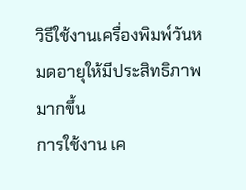วิธีใช้งานเครื่องพิมพ์วันหมดอายุให้มีประสิทธิภาพมากขึ้น
การใช้งาน เค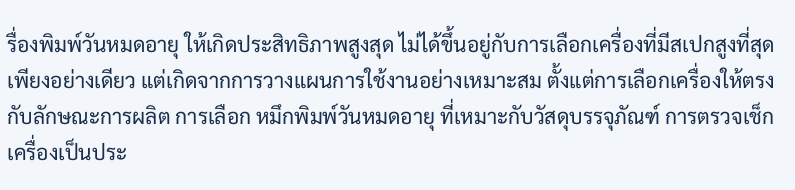รื่องพิมพ์วันหมดอายุ ให้เกิดประสิทธิภาพสูงสุด ไม่ได้ขึ้นอยู่กับการเลือกเครื่องที่มีสเปกสูงที่สุดเพียงอย่างเดียว แต่เกิดจากการวางแผนการใช้งานอย่างเหมาะสม ตั้งแต่การเลือกเครื่องให้ตรงกับลักษณะการผลิต การเลือก หมึกพิมพ์วันหมดอายุ ที่เหมาะกับวัสดุบรรจุภัณฑ์ การตรวจเช็กเครื่องเป็นประ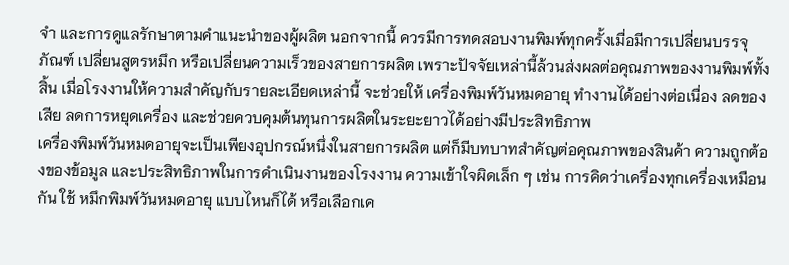จำ และการดูแลรักษาตามคำแนะนำของผู้ผลิต นอกจากนี้ ควรมีการทดสอบงานพิมพ์ทุกครั้งเมื่อมีการเปลี่ยนบรรจุภัณฑ์ เปลี่ยนสูตรหมึก หรือเปลี่ยนความเร็วของสายการผลิต เพราะปัจจัยเหล่านี้ล้วนส่งผลต่อคุณภาพของงานพิมพ์ทั้งสิ้น เมื่อโรงงานให้ความสำคัญกับรายละเอียดเหล่านี้ จะช่วยให้ เครื่องพิมพ์วันหมดอายุ ทำงานได้อย่างต่อเนื่อง ลดของเสีย ลดการหยุดเครื่อง และช่วยควบคุมต้นทุนการผลิตในระยะยาวได้อย่างมีประสิทธิภาพ
เครื่องพิมพ์วันหมดอายุจะเป็นเพียงอุปกรณ์หนึ่งในสายการผลิต แต่ก็มีบทบาทสำคัญต่อคุณภาพของสินค้า ความถูกต้องของข้อมูล และประสิทธิภาพในการดำเนินงานของโรงงาน ความเข้าใจผิดเล็ก ๆ เช่น การคิดว่าเครื่องทุกเครื่องเหมือนกัน ใช้ หมึกพิมพ์วันหมดอายุ แบบไหนก็ได้ หรือเลือกเค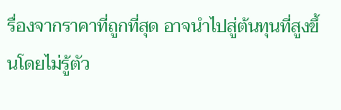รื่องจากราคาที่ถูกที่สุด อาจนำไปสู่ต้นทุนที่สูงขึ้นโดยไม่รู้ตัว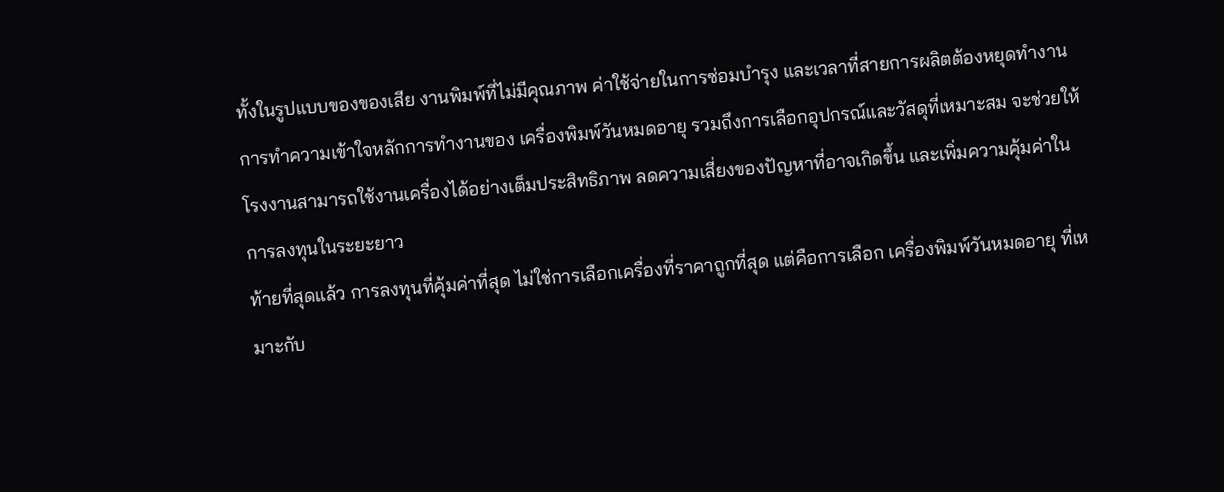ทั้งในรูปแบบของของเสีย งานพิมพ์ที่ไม่มีคุณภาพ ค่าใช้จ่ายในการซ่อมบำรุง และเวลาที่สายการผลิตต้องหยุดทำงาน การทำความเข้าใจหลักการทำงานของ เครื่องพิมพ์วันหมดอายุ รวมถึงการเลือกอุปกรณ์และวัสดุที่เหมาะสม จะช่วยให้โรงงานสามารถใช้งานเครื่องได้อย่างเต็มประสิทธิภาพ ลดความเสี่ยงของปัญหาที่อาจเกิดขึ้น และเพิ่มความคุ้มค่าในการลงทุนในระยะยาว
ท้ายที่สุดแล้ว การลงทุนที่คุ้มค่าที่สุด ไม่ใช่การเลือกเครื่องที่ราคาถูกที่สุด แต่คือการเลือก เครื่องพิมพ์วันหมดอายุ ที่เหมาะกับ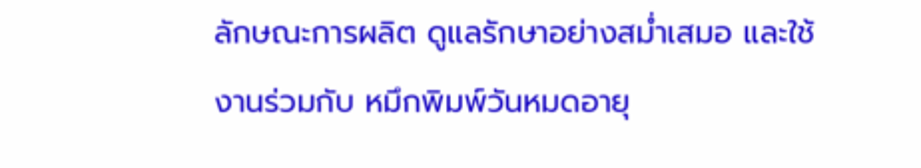ลักษณะการผลิต ดูแลรักษาอย่างสม่ำเสมอ และใช้งานร่วมกับ หมึกพิมพ์วันหมดอายุ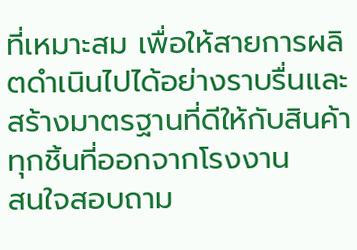ที่เหมาะสม เพื่อให้สายการผลิตดำเนินไปได้อย่างราบรื่นและสร้างมาตรฐานที่ดีให้กับสินค้าทุกชิ้นที่ออกจากโรงงาน
สนใจสอบถาม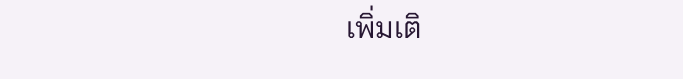เพิ่มเติ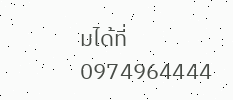มได้ที่
0974964444